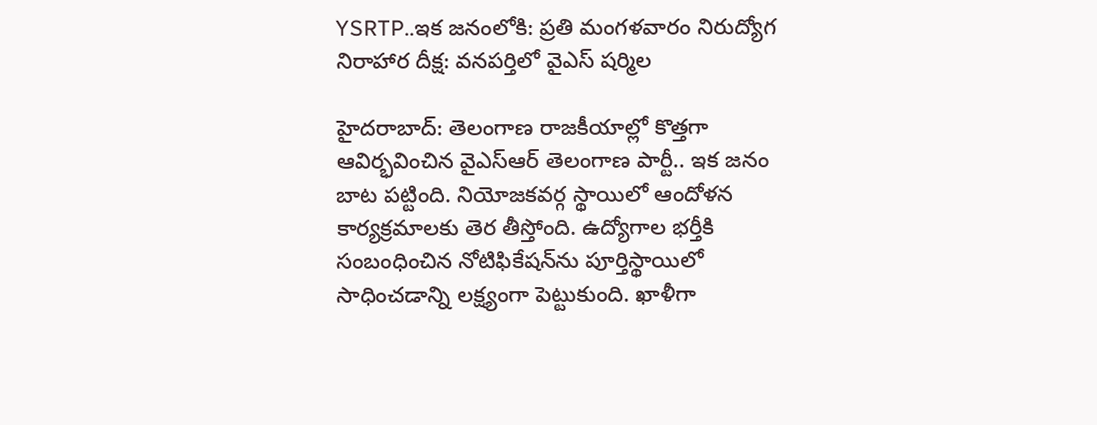YSRTP..ఇక జనంలోకి: ప్రతి మంగళవారం నిరుద్యోగ నిరాహార దీక్ష: వనపర్తిలో వైఎస్ షర్మిల

హైదరాబాద్: తెలంగాణ రాజకీయాల్లో కొత్తగా ఆవిర్భవించిన వైఎస్ఆర్ తెలంగాణ పార్టీ.. ఇక జనం బాట పట్టింది. నియోజకవర్గ స్థాయిలో ఆందోళన కార్యక్రమాలకు తెర తీస్తోంది. ఉద్యోగాల భర్తీకి సంబంధించిన నోటిఫికేషన్‌ను పూర్తిస్థాయిలో సాధించడాన్ని లక్ష్యంగా పెట్టుకుంది. ఖాళీగా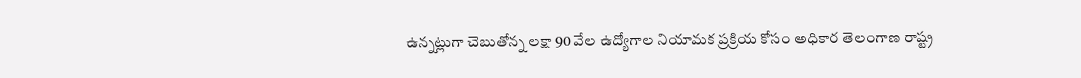ఉన్నట్లుగా చెబుతోన్న లక్షా 90 వేల ఉద్యోగాల నియామక ప్రక్రియ కోసం అధికార తెలంగాణ రాష్ట్ర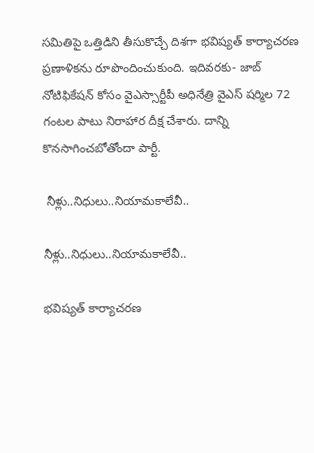సమితిపై ఒత్తిడిని తీసుకొచ్చే దిశగా భవిష్యత్ కార్యాచరణ ప్రణాళికను రూపొందించుకుంది. ఇదివరకు- జాబ్ నోటిఫికేషన్ కోసం వైఎస్సార్టీపీ అధినేత్రి వైఎస్ షర్మిల 72 గంటల పాటు నిరాహార దీక్ష చేశారు. దాన్ని కొనసాగించబోతోందా పార్టీ.

 నీళ్లు..నిధులు..నియామకాలేవీ..

నీళ్లు..నిధులు..నియామకాలేవీ..

భవిష్యత్ కార్యాచరణ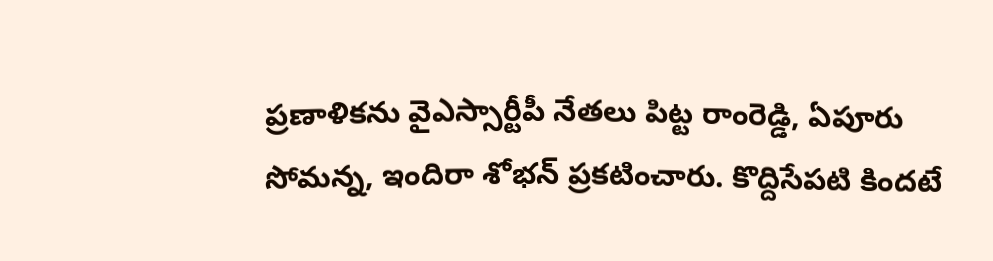ప్రణాళికను వైఎస్సార్టీపీ నేతలు పిట్ట రాంరెడ్డి, ఏపూరు సోమన్న, ఇందిరా శోభన్ ప్రకటించారు. కొద్దిసేపటి కిందటే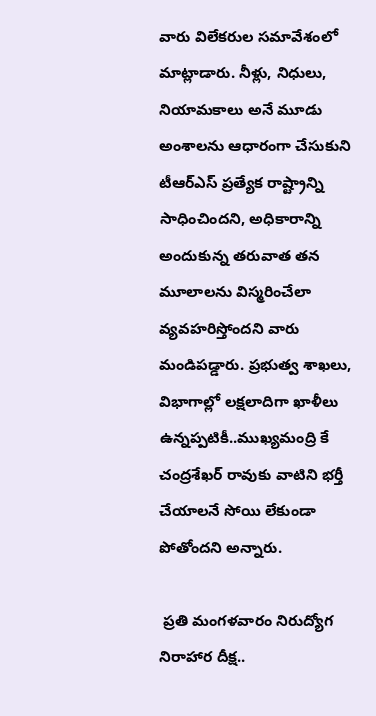వారు విలేకరుల సమావేశంలో మాట్లాడారు. నీళ్లు, నిధులు, నియామకాలు అనే మూడు అంశాలను ఆధారంగా చేసుకుని టీఆర్ఎస్ ప్రత్యేక రాష్ట్రాన్ని సాధించిందని, అధికారాన్ని అందుకున్న తరువాత తన మూలాలను విస్మరించేలా వ్యవహరిస్తోందని వారు మండిపడ్డారు. ప్రభుత్వ శాఖలు, విభాగాల్లో లక్షలాదిగా ఖాళీలు ఉన్నప్పటికీ..ముఖ్యమంద్రి కే చంద్రశేఖర్ రావుకు వాటిని భర్తీ చేయాలనే సోయి లేకుండా పోతోందని అన్నారు.

 ప్రతి మంగళవారం నిరుద్యోగ నిరాహార దీక్ష..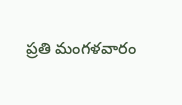ప్రతి మంగళవారం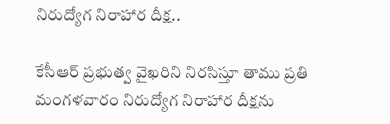నిరుద్యోగ నిరాహార దీక్ష..

కేసీఆర్ ప్రభుత్వ వైఖరిని నిరసిస్తూ తాము ప్రతి మంగళవారం నిరుద్యోగ నిరాహార దీక్షను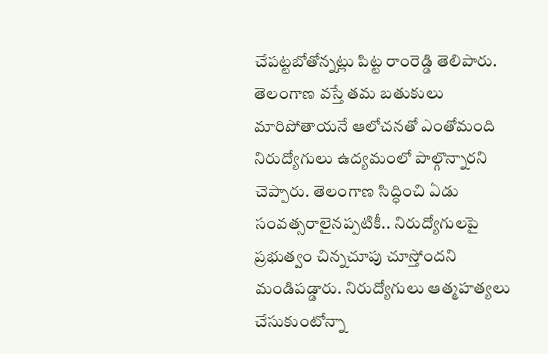చేపట్టబోతోన్నట్లు పిట్ట రాంరెడ్డి తెలిపారు. తెలంగాణ వస్తే తమ బతుకులు మారిపోతాయనే ఆలోచనతో ఎంతోమంది నిరుద్యోగులు ఉద్యమంలో పాల్గొన్నారని చెప్పారు. తెలంగాణ సిద్ధించి ఏడు సంవత్సరాలైనప్పటికీ.. నిరుద్యోగులపై ప్రభుత్వం చిన్నచూపు చూస్తోందని మండిపడ్డారు. నిరుద్యోగులు ఆత్మహత్యలు చేసుకుంటోన్నా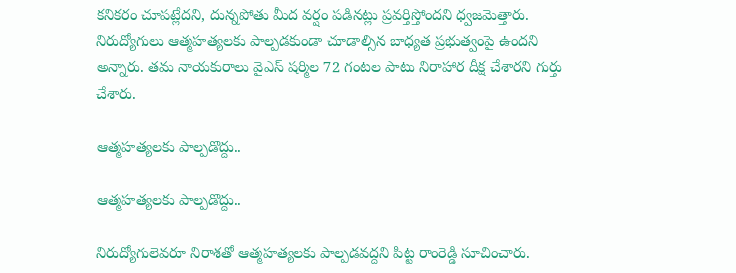కనికరం చూపట్లేదని, దున్నపోతు మీద వర్షం పడినట్లు ప్రవర్తిస్తోందని ధ్వజమెత్తారు. నిరుద్యోగులు ఆత్మహత్యలకు పాల్పడకుండా చూడాల్సిన బాధ్యత ప్రభుత్వంపై ఉందని అన్నారు. తమ నాయకురాలు వైఎస్ షర్మిల 72 గంటల పాటు నిరాహార దీక్ష చేశారని గుర్తు చేశారు.

ఆత్మహత్యలకు పాల్పడొద్దు..

ఆత్మహత్యలకు పాల్పడొద్దు..

నిరుద్యోగులెవరూ నిరాశతో ఆత్మహత్యలకు పాల్పడవద్దని పిట్ట రాంరెడ్డి సూచించారు.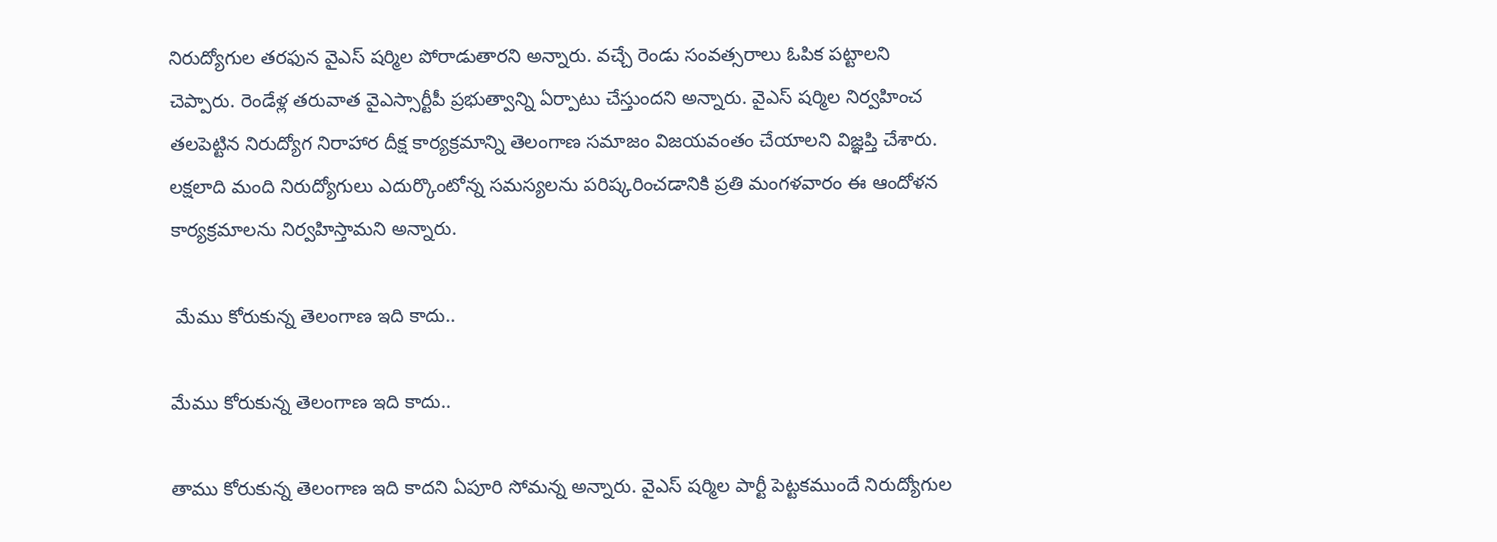నిరుద్యోగుల తరఫున వైఎస్ షర్మిల పోరాడుతారని అన్నారు. వచ్చే రెండు సంవత్సరాలు ఓపిక పట్టాలని చెప్పారు. రెండేళ్ల తరువాత వైఎస్సార్టీపీ ప్రభుత్వాన్ని ఏర్పాటు చేస్తుందని అన్నారు. వైఎస్ షర్మిల నిర్వహించ తలపెట్టిన నిరుద్యోగ నిరాహార దీక్ష కార్యక్రమాన్ని తెలంగాణ సమాజం విజయవంతం చేయాలని విజ్ఞప్తి చేశారు. లక్షలాది మంది నిరుద్యోగులు ఎదుర్కొంటోన్న సమస్యలను పరిష్కరించడానికి ప్రతి మంగళవారం ఈ ఆందోళన కార్యక్రమాలను నిర్వహిస్తామని అన్నారు.

 మేము కోరుకున్న తెలంగాణ ఇది కాదు..

మేము కోరుకున్న తెలంగాణ ఇది కాదు..

తాము కోరుకున్న తెలంగాణ ఇది కాదని ఏపూరి సోమన్న అన్నారు. వైఎస్ షర్మిల పార్టీ పెట్టకముందే నిరుద్యోగుల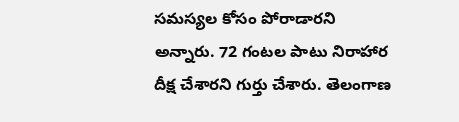సమస్యల కోసం పోరాడారని అన్నారు. 72 గంటల పాటు నిరాహార దీక్ష చేశారని గుర్తు చేశారు. తెలంగాణ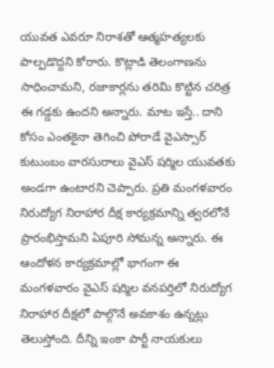యువత ఎవరూ నిరాశతో ఆత్మహత్యలకు పాల్పడొద్దని కోరారు. కొట్లాడి తెలంగాణను సాధించామని, రజాకార్లను తరిమి కొట్టిన చరిత్ర ఈ గడ్డకు ఉందని అన్నారు. మాట ఇస్తే.. దాని కోసం ఎంతకైనా తెగించి పోరాడే వైఎస్సార్ కుటుంబం వారసురాలు వైఎస్ షర్మిల యువతకు అండగా ఉంటారని చెప్పారు. ప్రతి మంగళవారం నిరుద్యోగ నిరాహార దీక్ష కార్యక్రమాన్ని త్వరలోనే ప్రారంభిస్తామని ఏపూరి సోమన్న అన్నారు. ఈ ఆందోళన కార్యక్రమాల్లో భాగంగా ఈ మంగళవారం వైఎస్ షర్మిల వనపర్తిలో నిరుద్యోగ నిరాహార దీక్షలో పాల్గొనే అవకాశం ఉన్నట్లు తెలుస్తోంది. దీన్ని ఇంకా పార్టీ నాయకులు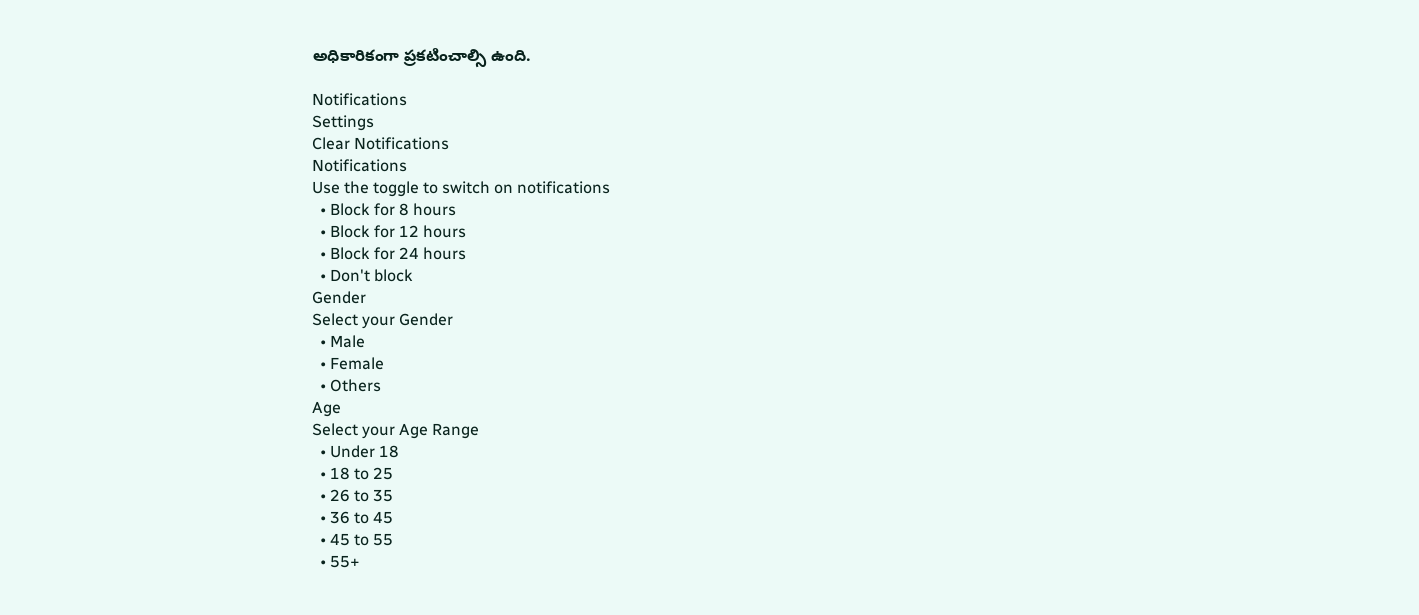అధికారికంగా ప్రకటించాల్సి ఉంది.

Notifications
Settings
Clear Notifications
Notifications
Use the toggle to switch on notifications
  • Block for 8 hours
  • Block for 12 hours
  • Block for 24 hours
  • Don't block
Gender
Select your Gender
  • Male
  • Female
  • Others
Age
Select your Age Range
  • Under 18
  • 18 to 25
  • 26 to 35
  • 36 to 45
  • 45 to 55
  • 55+